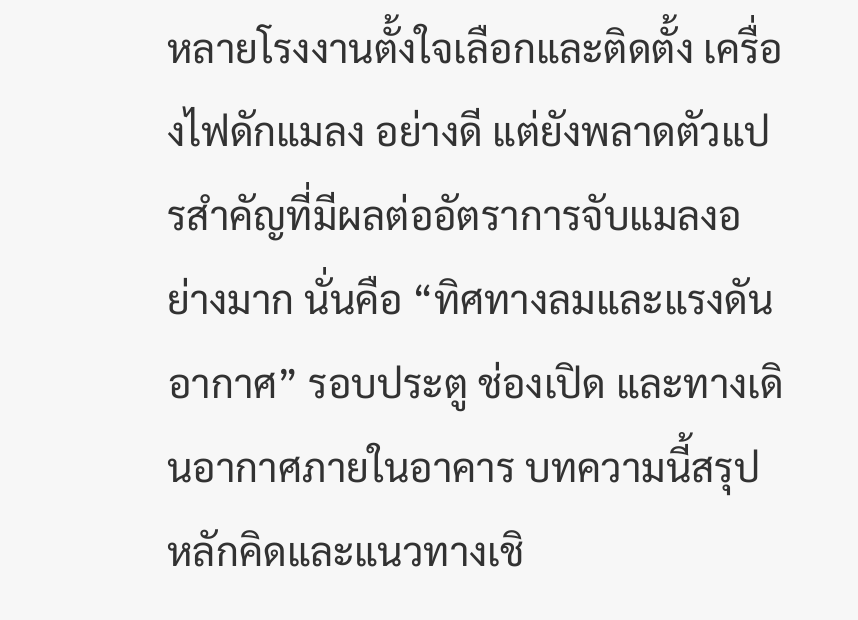หลายโรงงานตั้งใจเลือกและติดตั้ง เครื่องไฟดักแมลง อย่างดี แต่ยังพลาดตัวแปรสำคัญที่มีผลต่ออัตราการจับแมลงอย่างมาก นั่นคือ “ทิศทางลมและแรงดันอากาศ” รอบประตู ช่องเปิด และทางเดินอากาศภายในอาคาร บทความนี้สรุปหลักคิดและแนวทางเชิ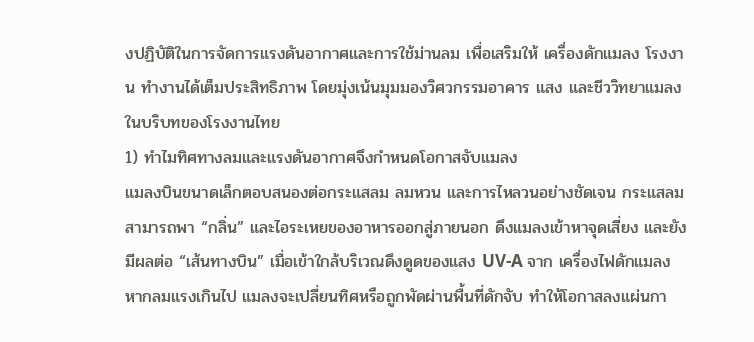งปฏิบัติในการจัดการแรงดันอากาศและการใช้ม่านลม เพื่อเสริมให้ เครื่องดักแมลง โรงงาน ทำงานได้เต็มประสิทธิภาพ โดยมุ่งเน้นมุมมองวิศวกรรมอาคาร แสง และชีววิทยาแมลงในบริบทของโรงงานไทย
1) ทำไมทิศทางลมและแรงดันอากาศจึงกำหนดโอกาสจับแมลง
แมลงบินขนาดเล็กตอบสนองต่อกระแสลม ลมหวน และการไหลวนอย่างชัดเจน กระแสลมสามารถพา “กลิ่น” และไอระเหยของอาหารออกสู่ภายนอก ดึงแมลงเข้าหาจุดเสี่ยง และยังมีผลต่อ “เส้นทางบิน” เมื่อเข้าใกล้บริเวณดึงดูดของแสง UV-A จาก เครื่องไฟดักแมลง หากลมแรงเกินไป แมลงจะเปลี่ยนทิศหรือถูกพัดผ่านพื้นที่ดักจับ ทำให้โอกาสลงแผ่นกา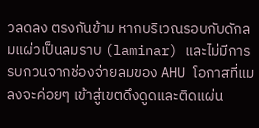วลดลง ตรงกันข้าม หากบริเวณรอบกับดักลมแผ่วเป็นลมราบ (laminar) และไม่มีการรบกวนจากช่องจ่ายลมของ AHU โอกาสที่แมลงจะค่อยๆ เข้าสู่เขตดึงดูดและติดแผ่น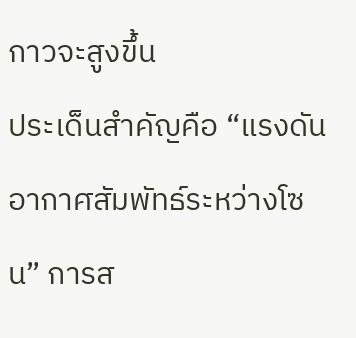กาวจะสูงขึ้น
ประเด็นสำคัญคือ “แรงดันอากาศสัมพัทธ์ระหว่างโซน” การส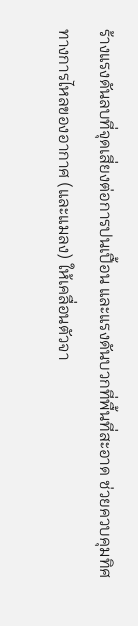ร้างแรงดันลบที่จุดเสี่ยงต่อการปนเปื้อน และแรงดันบวกที่พื้นที่สะอาด ช่วยควบคุมทิศทางการไหลของอากาศ (และแมลง) ให้เคลื่อนตัวจา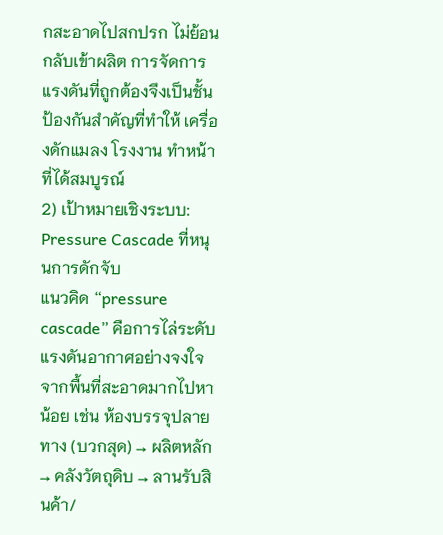กสะอาดไปสกปรก ไม่ย้อนกลับเข้าผลิต การจัดการแรงดันที่ถูกต้องจึงเป็นชั้นป้องกันสำคัญที่ทำให้ เครื่องดักแมลง โรงงาน ทำหน้าที่ได้สมบูรณ์
2) เป้าหมายเชิงระบบ: Pressure Cascade ที่หนุนการดักจับ
แนวคิด “pressure cascade” คือการไล่ระดับแรงดันอากาศอย่างจงใจจากพื้นที่สะอาดมากไปหาน้อย เช่น ห้องบรรจุปลายทาง (บวกสุด) → ผลิตหลัก → คลังวัตถุดิบ → ลานรับสินค้า/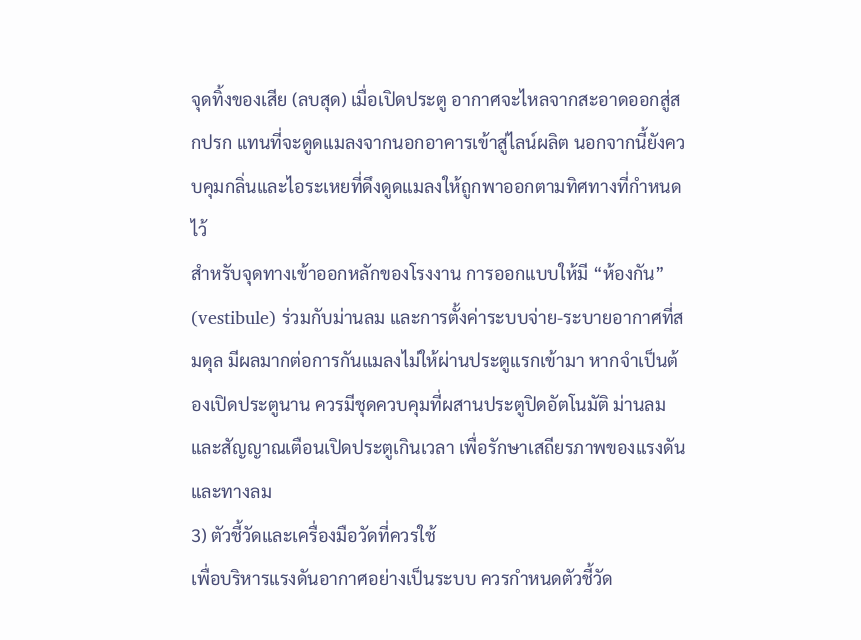จุดทิ้งของเสีย (ลบสุด) เมื่อเปิดประตู อากาศจะไหลจากสะอาดออกสู่สกปรก แทนที่จะดูดแมลงจากนอกอาคารเข้าสู่ไลน์ผลิต นอกจากนี้ยังควบคุมกลิ่นและไอระเหยที่ดึงดูดแมลงให้ถูกพาออกตามทิศทางที่กำหนดไว้
สำหรับจุดทางเข้าออกหลักของโรงงาน การออกแบบให้มี “ห้องกัน” (vestibule) ร่วมกับม่านลม และการตั้งค่าระบบจ่าย-ระบายอากาศที่สมดุล มีผลมากต่อการกันแมลงไม่ให้ผ่านประตูแรกเข้ามา หากจำเป็นต้องเปิดประตูนาน ควรมีชุดควบคุมที่ผสานประตูปิดอัตโนมัติ ม่านลม และสัญญาณเตือนเปิดประตูเกินเวลา เพื่อรักษาเสถียรภาพของแรงดันและทางลม
3) ตัวชี้วัดและเครื่องมือวัดที่ควรใช้
เพื่อบริหารแรงดันอากาศอย่างเป็นระบบ ควรกำหนดตัวชี้วัด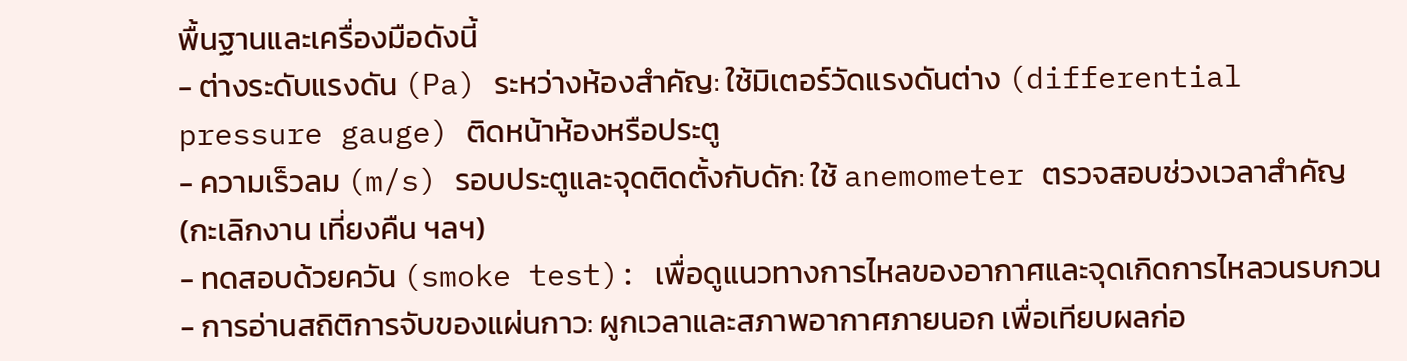พื้นฐานและเครื่องมือดังนี้
- ต่างระดับแรงดัน (Pa) ระหว่างห้องสำคัญ: ใช้มิเตอร์วัดแรงดันต่าง (differential pressure gauge) ติดหน้าห้องหรือประตู
- ความเร็วลม (m/s) รอบประตูและจุดติดตั้งกับดัก: ใช้ anemometer ตรวจสอบช่วงเวลาสำคัญ (กะเลิกงาน เที่ยงคืน ฯลฯ)
- ทดสอบด้วยควัน (smoke test): เพื่อดูแนวทางการไหลของอากาศและจุดเกิดการไหลวนรบกวน
- การอ่านสถิติการจับของแผ่นกาว: ผูกเวลาและสภาพอากาศภายนอก เพื่อเทียบผลก่อ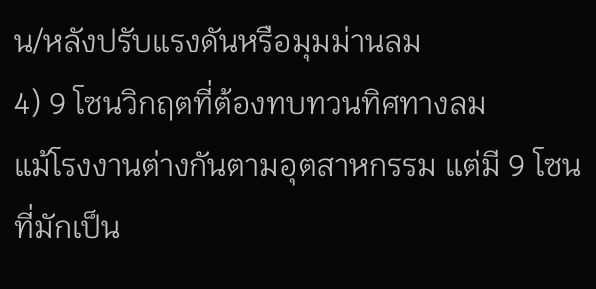น/หลังปรับแรงดันหรือมุมม่านลม
4) 9 โซนวิกฤตที่ต้องทบทวนทิศทางลม
แม้โรงงานต่างกันตามอุตสาหกรรม แต่มี 9 โซนที่มักเป็น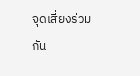จุดเสี่ยงร่วมกัน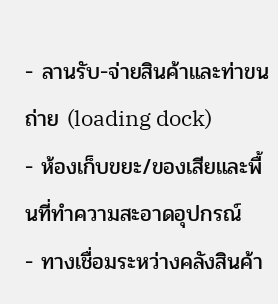- ลานรับ-จ่ายสินค้าและท่าขนถ่าย (loading dock)
- ห้องเก็บขยะ/ของเสียและพื้นที่ทำความสะอาดอุปกรณ์
- ทางเชื่อมระหว่างคลังสินค้า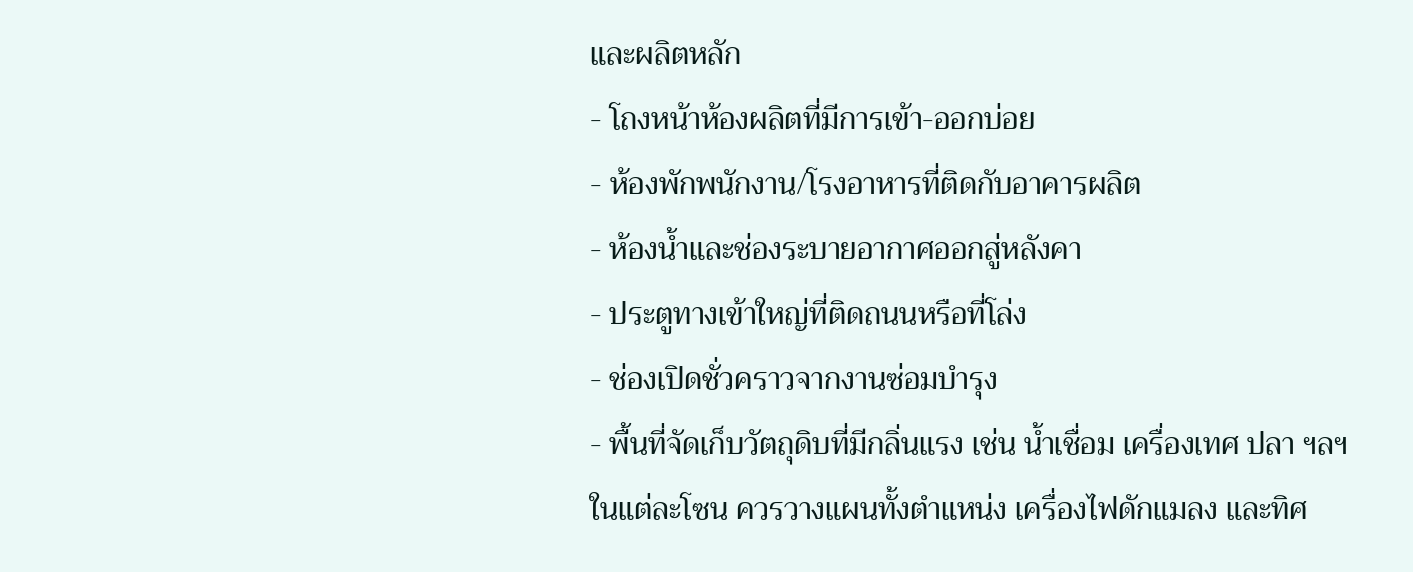และผลิตหลัก
- โถงหน้าห้องผลิตที่มีการเข้า-ออกบ่อย
- ห้องพักพนักงาน/โรงอาหารที่ติดกับอาคารผลิต
- ห้องน้ำและช่องระบายอากาศออกสู่หลังคา
- ประตูทางเข้าใหญ่ที่ติดถนนหรือที่โล่ง
- ช่องเปิดชั่วคราวจากงานซ่อมบำรุง
- พื้นที่จัดเก็บวัตถุดิบที่มีกลิ่นแรง เช่น น้ำเชื่อม เครื่องเทศ ปลา ฯลฯ
ในแต่ละโซน ควรวางแผนทั้งตำแหน่ง เครื่องไฟดักแมลง และทิศ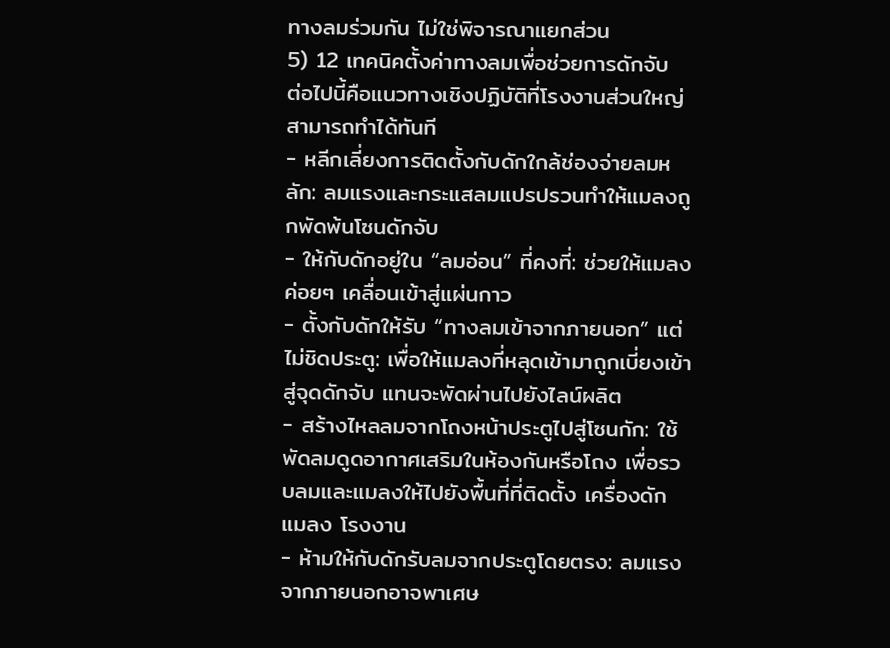ทางลมร่วมกัน ไม่ใช่พิจารณาแยกส่วน
5) 12 เทคนิคตั้งค่าทางลมเพื่อช่วยการดักจับ
ต่อไปนี้คือแนวทางเชิงปฏิบัติที่โรงงานส่วนใหญ่สามารถทำได้ทันที
- หลีกเลี่ยงการติดตั้งกับดักใกล้ช่องจ่ายลมหลัก: ลมแรงและกระแสลมแปรปรวนทำให้แมลงถูกพัดพ้นโซนดักจับ
- ให้กับดักอยู่ใน “ลมอ่อน” ที่คงที่: ช่วยให้แมลงค่อยๆ เคลื่อนเข้าสู่แผ่นกาว
- ตั้งกับดักให้รับ “ทางลมเข้าจากภายนอก” แต่ไม่ชิดประตู: เพื่อให้แมลงที่หลุดเข้ามาถูกเบี่ยงเข้าสู่จุดดักจับ แทนจะพัดผ่านไปยังไลน์ผลิต
- สร้างไหลลมจากโถงหน้าประตูไปสู่โซนกัก: ใช้พัดลมดูดอากาศเสริมในห้องกันหรือโถง เพื่อรวบลมและแมลงให้ไปยังพื้นที่ที่ติดตั้ง เครื่องดักแมลง โรงงาน
- ห้ามให้กับดักรับลมจากประตูโดยตรง: ลมแรงจากภายนอกอาจพาเศษ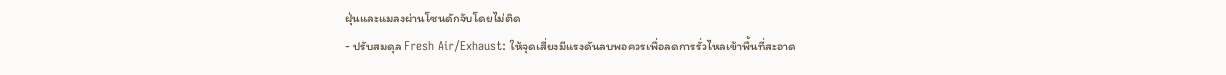ฝุ่นและแมลงผ่านโซนดักจับโดยไม่ติด
- ปรับสมดุล Fresh Air/Exhaust: ให้จุดเสี่ยงมีแรงดันลบพอควรเพื่อลดการรั่วไหลเข้าพื้นที่สะอาด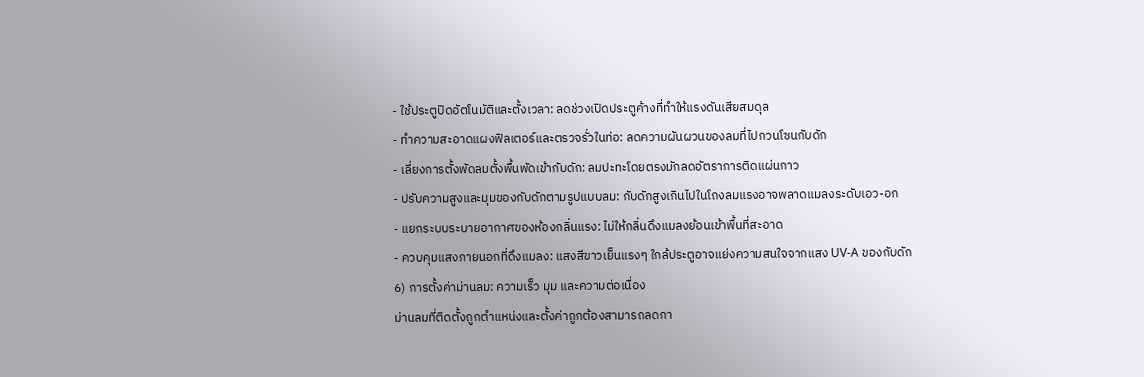- ใช้ประตูปิดอัตโนมัติและตั้งเวลา: ลดช่วงเปิดประตูค้างที่ทำให้แรงดันเสียสมดุล
- ทำความสะอาดแผงฟิลเตอร์และตรวจรั่วในท่อ: ลดความผันผวนของลมที่ไปกวนโซนกับดัก
- เลี่ยงการตั้งพัดลมตั้งพื้นพัดเข้ากับดัก: ลมปะทะโดยตรงมักลดอัตราการติดแผ่นกาว
- ปรับความสูงและมุมของกับดักตามรูปแบบลม: กับดักสูงเกินไปในโถงลมแรงอาจพลาดแมลงระดับเอว-อก
- แยกระบบระบายอากาศของห้องกลิ่นแรง: ไม่ให้กลิ่นดึงแมลงย้อนเข้าพื้นที่สะอาด
- ควบคุมแสงภายนอกที่ดึงแมลง: แสงสีขาวเย็นแรงๆ ใกล้ประตูอาจแย่งความสนใจจากแสง UV-A ของกับดัก
6) การตั้งค่าม่านลม: ความเร็ว มุม และความต่อเนื่อง
ม่านลมที่ติดตั้งถูกตำแหน่งและตั้งค่าถูกต้องสามารถลดกา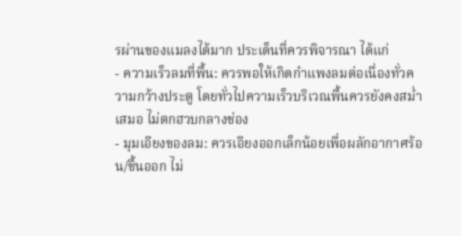รผ่านของแมลงได้มาก ประเด็นที่ควรพิจารณา ได้แก่
- ความเร็วลมที่พื้น: ควรพอให้เกิดกำแพงลมต่อเนื่องทั่วความกว้างประตู โดยทั่วไปความเร็วบริเวณพื้นควรยังคงสม่ำเสมอ ไม่ตกฮวบกลางช่อง
- มุมเอียงของลม: ควรเอียงออกเล็กน้อยเพื่อผลักอากาศร้อน/ชื้นออก ไม่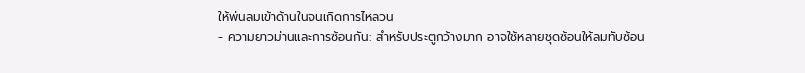ให้พ่นลมเข้าด้านในจนเกิดการไหลวน
- ความยาวม่านและการซ้อนกัน: สำหรับประตูกว้างมาก อาจใช้หลายชุดซ้อนให้ลมทับซ้อน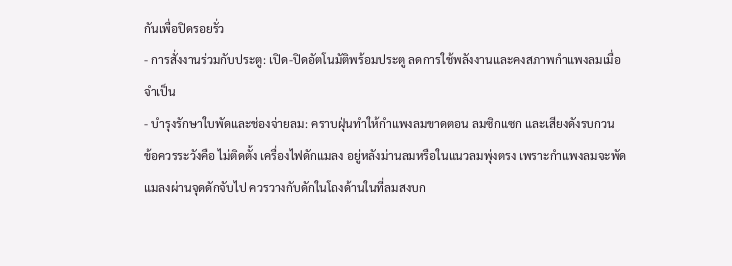กันเพื่อปิดรอยรั่ว
- การสั่งงานร่วมกับประตู: เปิด-ปิดอัตโนมัติพร้อมประตู ลดการใช้พลังงานและคงสภาพกำแพงลมเมื่อจำเป็น
- บำรุงรักษาใบพัดและช่องจ่ายลม: คราบฝุ่นทำให้กำแพงลมขาดตอน ลมซิกแซก และเสียงดังรบกวน
ข้อควรระวังคือ ไม่ติดตั้ง เครื่องไฟดักแมลง อยู่หลังม่านลมหรือในแนวลมพุ่งตรง เพราะกำแพงลมจะพัดแมลงผ่านจุดดักจับไป ควรวางกับดักในโถงด้านในที่ลมสงบก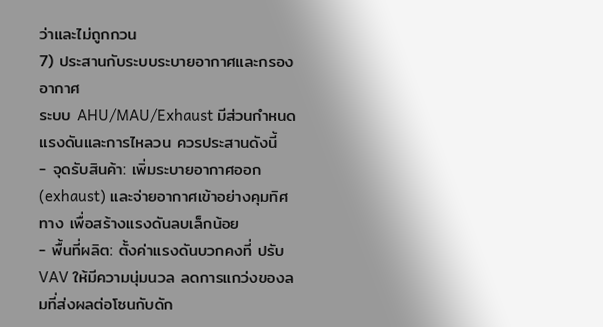ว่าและไม่ถูกกวน
7) ประสานกับระบบระบายอากาศและกรองอากาศ
ระบบ AHU/MAU/Exhaust มีส่วนกำหนดแรงดันและการไหลวน ควรประสานดังนี้
- จุดรับสินค้า: เพิ่มระบายอากาศออก (exhaust) และจ่ายอากาศเข้าอย่างคุมทิศทาง เพื่อสร้างแรงดันลบเล็กน้อย
- พื้นที่ผลิต: ตั้งค่าแรงดันบวกคงที่ ปรับ VAV ให้มีความนุ่มนวล ลดการแกว่งของลมที่ส่งผลต่อโซนกับดัก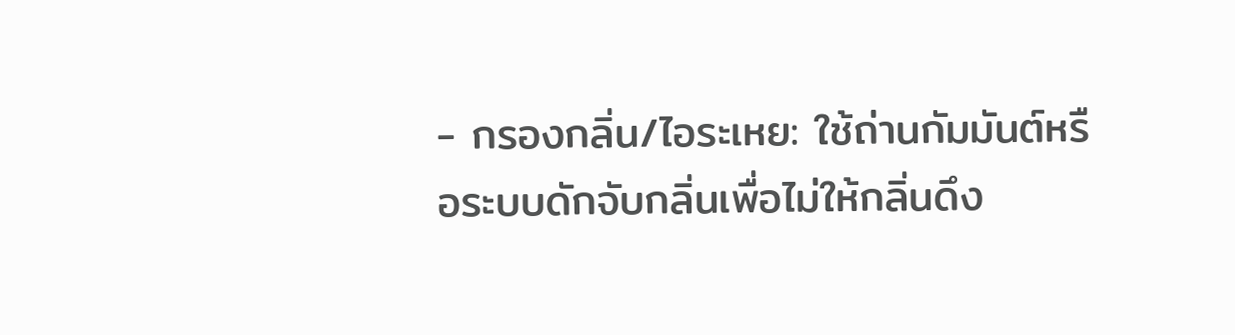- กรองกลิ่น/ไอระเหย: ใช้ถ่านกัมมันต์หรือระบบดักจับกลิ่นเพื่อไม่ให้กลิ่นดึง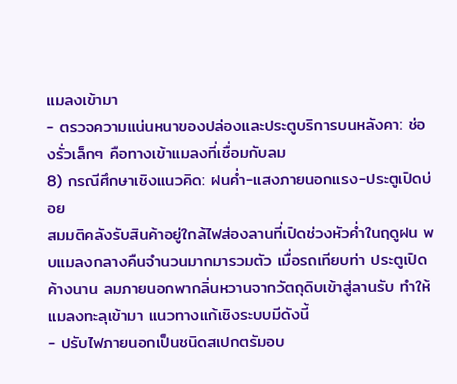แมลงเข้ามา
- ตรวจความแน่นหนาของปล่องและประตูบริการบนหลังคา: ช่องรั่วเล็กๆ คือทางเข้าแมลงที่เชื่อมกับลม
8) กรณีศึกษาเชิงแนวคิด: ฝนค่ำ-แสงภายนอกแรง-ประตูเปิดบ่อย
สมมติคลังรับสินค้าอยู่ใกล้ไฟส่องลานที่เปิดช่วงหัวค่ำในฤดูฝน พบแมลงกลางคืนจำนวนมากมารวมตัว เมื่อรถเทียบท่า ประตูเปิดค้างนาน ลมภายนอกพากลิ่นหวานจากวัตถุดิบเข้าสู่ลานรับ ทำให้แมลงทะลุเข้ามา แนวทางแก้เชิงระบบมีดังนี้
- ปรับไฟภายนอกเป็นชนิดสเปกตรัมอบ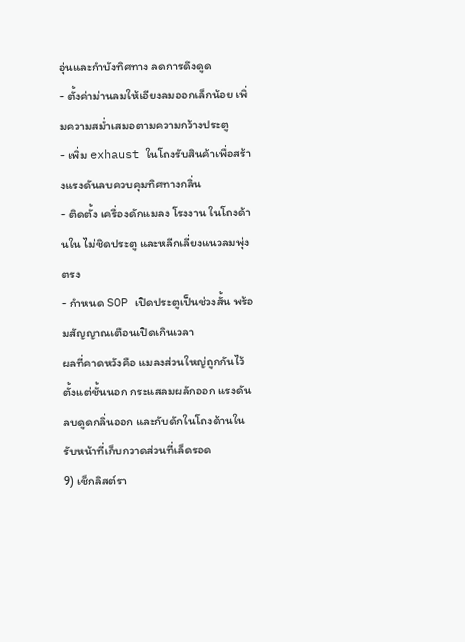อุ่นและกำบังทิศทาง ลดการดึงดูด
- ตั้งค่าม่านลมให้เอียงลมออกเล็กน้อย เพิ่มความสม่ำเสมอตามความกว้างประตู
- เพิ่ม exhaust ในโถงรับสินค้าเพื่อสร้างแรงดันลบควบคุมทิศทางกลิ่น
- ติดตั้ง เครื่องดักแมลง โรงงาน ในโถงด้านใน ไม่ชิดประตู และหลีกเลี่ยงแนวลมพุ่งตรง
- กำหนด SOP เปิดประตูเป็นช่วงสั้น พร้อมสัญญาณเตือนเปิดเกินเวลา
ผลที่คาดหวังคือ แมลงส่วนใหญ่ถูกกันไว้ตั้งแต่ชั้นนอก กระแสลมผลักออก แรงดันลบดูดกลิ่นออก และกับดักในโถงด้านในรับหน้าที่เก็บกวาดส่วนที่เล็ดรอด
9) เช็กลิสต์รา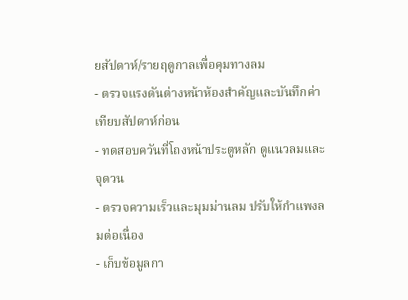ยสัปดาห์/รายฤดูกาลเพื่อคุมทางลม
- ตรวจแรงดันต่างหน้าห้องสำคัญและบันทึกค่าเทียบสัปดาห์ก่อน
- ทดสอบควันที่โถงหน้าประตูหลัก ดูแนวลมและจุดวน
- ตรวจความเร็วและมุมม่านลม ปรับให้กำแพงลมต่อเนื่อง
- เก็บข้อมูลกา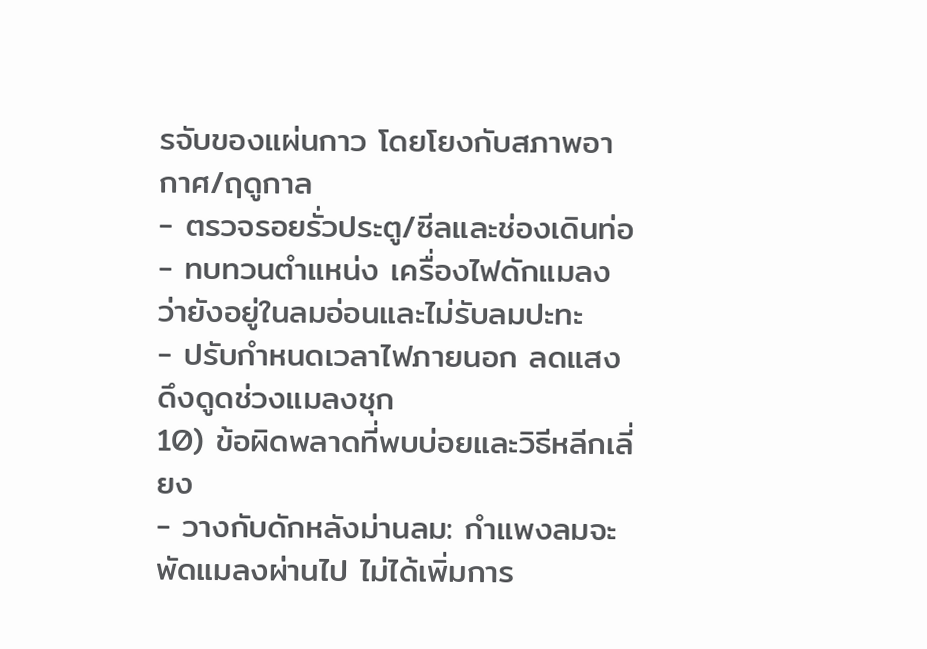รจับของแผ่นกาว โดยโยงกับสภาพอากาศ/ฤดูกาล
- ตรวจรอยรั่วประตู/ซีลและช่องเดินท่อ
- ทบทวนตำแหน่ง เครื่องไฟดักแมลง ว่ายังอยู่ในลมอ่อนและไม่รับลมปะทะ
- ปรับกำหนดเวลาไฟภายนอก ลดแสงดึงดูดช่วงแมลงชุก
10) ข้อผิดพลาดที่พบบ่อยและวิธีหลีกเลี่ยง
- วางกับดักหลังม่านลม: กำแพงลมจะพัดแมลงผ่านไป ไม่ได้เพิ่มการ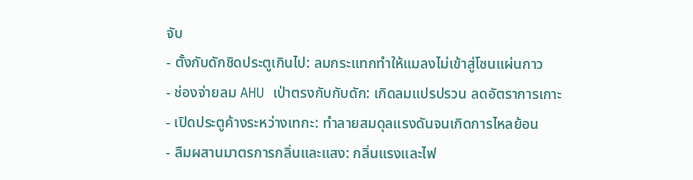จับ
- ตั้งกับดักชิดประตูเกินไป: ลมกระแทกทำให้แมลงไม่เข้าสู่โซนแผ่นกาว
- ช่องจ่ายลม AHU เป่าตรงกับกับดัก: เกิดลมแปรปรวน ลดอัตราการเกาะ
- เปิดประตูค้างระหว่างเทกะ: ทำลายสมดุลแรงดันจนเกิดการไหลย้อน
- ลืมผสานมาตรการกลิ่นและแสง: กลิ่นแรงและไฟ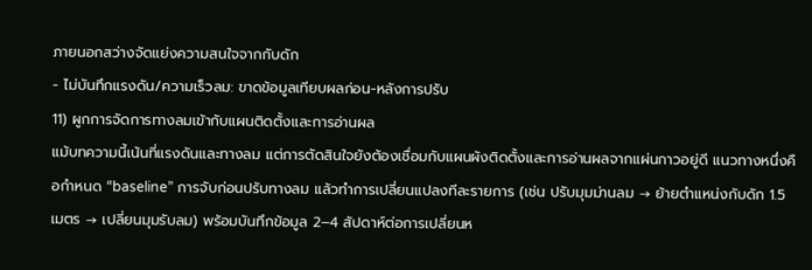ภายนอกสว่างจัดแย่งความสนใจจากกับดัก
- ไม่บันทึกแรงดัน/ความเร็วลม: ขาดข้อมูลเทียบผลก่อน-หลังการปรับ
11) ผูกการจัดการทางลมเข้ากับแผนติดตั้งและการอ่านผล
แม้บทความนี้เน้นที่แรงดันและทางลม แต่การตัดสินใจยังต้องเชื่อมกับแผนผังติดตั้งและการอ่านผลจากแผ่นกาวอยู่ดี แนวทางหนึ่งคือกำหนด “baseline” การจับก่อนปรับทางลม แล้วทำการเปลี่ยนแปลงทีละรายการ (เช่น ปรับมุมม่านลม → ย้ายตำแหน่งกับดัก 1.5 เมตร → เปลี่ยนมุมรับลม) พร้อมบันทึกข้อมูล 2–4 สัปดาห์ต่อการเปลี่ยนห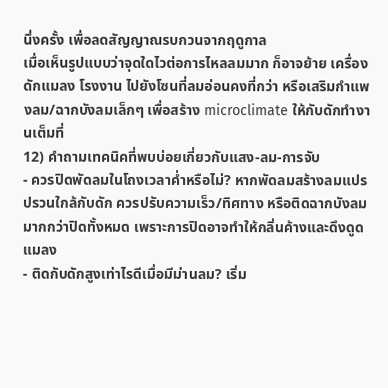นึ่งครั้ง เพื่อลดสัญญาณรบกวนจากฤดูกาล
เมื่อเห็นรูปแบบว่าจุดใดไวต่อการไหลลมมาก ก็อาจย้าย เครื่องดักแมลง โรงงาน ไปยังโซนที่ลมอ่อนคงที่กว่า หรือเสริมกำแพงลม/ฉากบังลมเล็กๆ เพื่อสร้าง microclimate ให้กับดักทำงานเต็มที่
12) คำถามเทคนิคที่พบบ่อยเกี่ยวกับแสง-ลม-การจับ
- ควรปิดพัดลมในโถงเวลาค่ำหรือไม่? หากพัดลมสร้างลมแปรปรวนใกล้กับดัก ควรปรับความเร็ว/ทิศทาง หรือติดฉากบังลมมากกว่าปิดทั้งหมด เพราะการปิดอาจทำให้กลิ่นค้างและดึงดูดแมลง
- ติดกับดักสูงเท่าไรดีเมื่อมีม่านลม? เริ่ม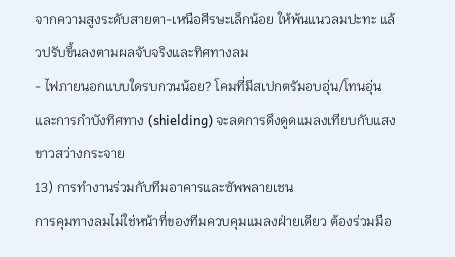จากความสูงระดับสายตา-เหนือศีรษะเล็กน้อย ให้พ้นแนวลมปะทะ แล้วปรับขึ้นลงตามผลจับจริงและทิศทางลม
- ไฟภายนอกแบบใดรบกวนน้อย? โคมที่มีสเปกตรัมอบอุ่น/โทนอุ่น และการกำบังทิศทาง (shielding) จะลดการดึงดูดแมลงเทียบกับแสงขาวสว่างกระจาย
13) การทำงานร่วมกับทีมอาคารและซัพพลายเชน
การคุมทางลมไม่ใช่หน้าที่ของทีมควบคุมแมลงฝ่ายเดียว ต้องร่วมมือ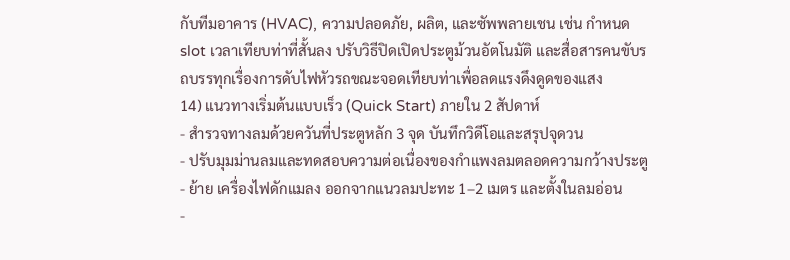กับทีมอาคาร (HVAC), ความปลอดภัย, ผลิต, และซัพพลายเชน เช่น กำหนด slot เวลาเทียบท่าที่สั้นลง ปรับวิธีปิดเปิดประตูม้วนอัตโนมัติ และสื่อสารคนขับรถบรรทุกเรื่องการดับไฟหัวรถขณะจอดเทียบท่าเพื่อลดแรงดึงดูดของแสง
14) แนวทางเริ่มต้นแบบเร็ว (Quick Start) ภายใน 2 สัปดาห์
- สำรวจทางลมด้วยควันที่ประตูหลัก 3 จุด บันทึกวิดีโอและสรุปจุดวน
- ปรับมุมม่านลมและทดสอบความต่อเนื่องของกำแพงลมตลอดความกว้างประตู
- ย้าย เครื่องไฟดักแมลง ออกจากแนวลมปะทะ 1–2 เมตร และตั้งในลมอ่อน
-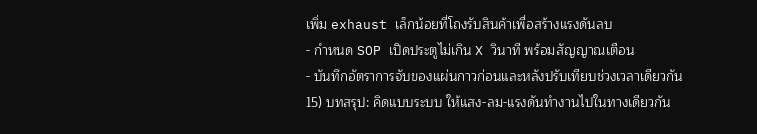เพิ่ม exhaust เล็กน้อยที่โถงรับสินค้าเพื่อสร้างแรงดันลบ
- กำหนด SOP เปิดประตูไม่เกิน X วินาที พร้อมสัญญาณเตือน
- บันทึกอัตราการจับของแผ่นกาวก่อนและหลังปรับเทียบช่วงเวลาเดียวกัน
15) บทสรุป: คิดแบบระบบ ให้แสง-ลม-แรงดันทำงานไปในทางเดียวกัน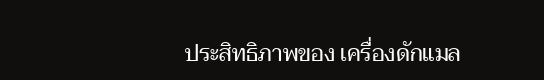ประสิทธิภาพของ เครื่องดักแมล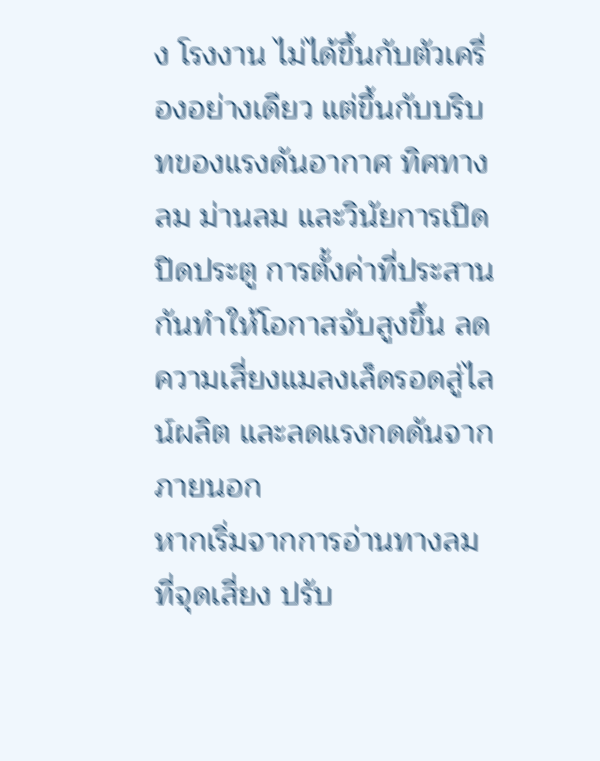ง โรงงาน ไม่ได้ขึ้นกับตัวเครื่องอย่างเดียว แต่ขึ้นกับบริบทของแรงดันอากาศ ทิศทางลม ม่านลม และวินัยการเปิดปิดประตู การตั้งค่าที่ประสานกันทำให้โอกาสจับสูงขึ้น ลดความเสี่ยงแมลงเล็ดรอดสู่ไลน์ผลิต และลดแรงกดดันจากภายนอก
หากเริ่มจากการอ่านทางลมที่จุดเสี่ยง ปรับ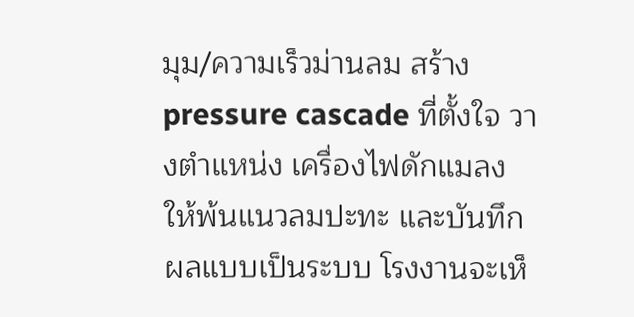มุม/ความเร็วม่านลม สร้าง pressure cascade ที่ตั้งใจ วางตำแหน่ง เครื่องไฟดักแมลง ให้พ้นแนวลมปะทะ และบันทึกผลแบบเป็นระบบ โรงงานจะเห็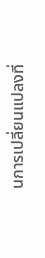นการเปลี่ยนแปลงที่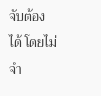จับต้องได้ โดยไม่จำ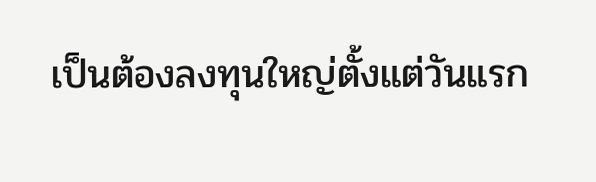เป็นต้องลงทุนใหญ่ตั้งแต่วันแรก